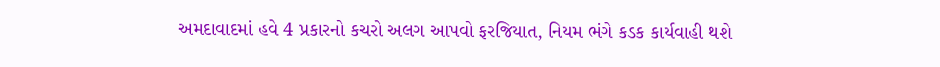અમદાવાદમાં હવે 4 પ્રકારનો કચરો અલગ આપવો ફરજિયાત, નિયમ ભંગે કડક કાર્યવાહી થશે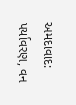અમદાવાદ: પર્યાવરણ, વન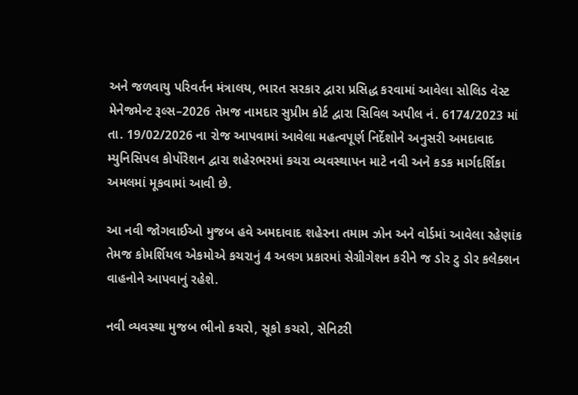અને જળવાયુ પરિવર્તન મંત્રાલય, ભારત સરકાર દ્વારા પ્રસિદ્ધ કરવામાં આવેલા સોલિડ વેસ્ટ મેનેજમેન્ટ રૂલ્સ–2026 તેમજ નામદાર સુપ્રીમ કોર્ટ દ્વારા સિવિલ અપીલ નં. 6174/2023 માં તા. 19/02/2026 ના રોજ આપવામાં આવેલા મહત્વપૂર્ણ નિર્દેશોને અનુસરી અમદાવાદ મ્યુનિસિપલ કોર્પોરેશન દ્વારા શહેરભરમાં કચરા વ્યવસ્થાપન માટે નવી અને કડક માર્ગદર્શિકા અમલમાં મૂકવામાં આવી છે.

આ નવી જોગવાઈઓ મુજબ હવે અમદાવાદ શહેરના તમામ ઝોન અને વોર્ડમાં આવેલા રહેણાંક તેમજ કોમર્શિયલ એકમોએ કચરાનું 4 અલગ પ્રકારમાં સેગ્રીગેશન કરીને જ ડોર ટુ ડોર કલેક્શન વાહનોને આપવાનું રહેશે.

નવી વ્યવસ્થા મુજબ ભીનો કચરો, સૂકો કચરો, સેનિટરી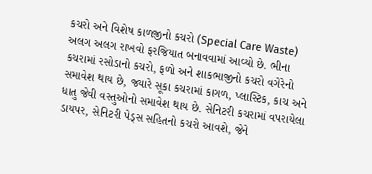કચરો અને વિશેષ કાળજીનો કચરો (Special Care Waste) અલગ અલગ રાખવો ફરજિયાત બનાવવામાં આવ્યો છે. ભીના કચરામાં રસોડાનો કચરો, ફળો અને શાકભાજીનો કચરો વગેરેનો સમાવેશ થાય છે, જ્યારે સૂકા કચરામાં કાગળ, પ્લાસ્ટિક, કાચ અને ધાતુ જેવી વસ્તુઓનો સમાવેશ થાય છે. સેનિટરી કચરામાં વપરાયેલા ડાયપર, સેનિટરી પેડ્સ સહિતનો કચરો આવશે, જેને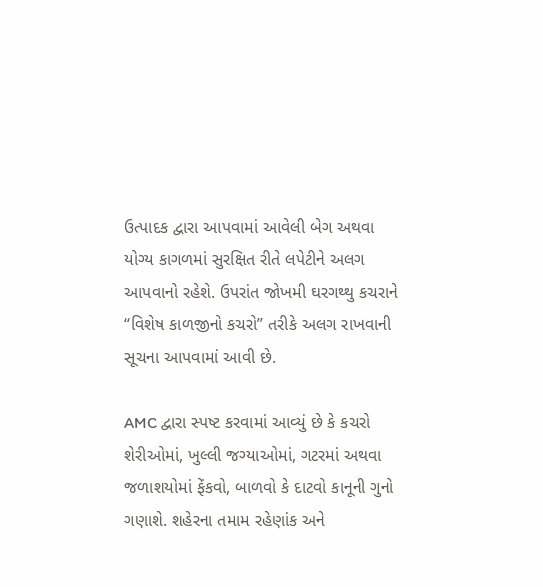ઉત્પાદક દ્વારા આપવામાં આવેલી બેગ અથવા યોગ્ય કાગળમાં સુરક્ષિત રીતે લપેટીને અલગ આપવાનો રહેશે. ઉપરાંત જોખમી ઘરગથ્થુ કચરાને “વિશેષ કાળજીનો કચરો” તરીકે અલગ રાખવાની સૂચના આપવામાં આવી છે.

AMC દ્વારા સ્પષ્ટ કરવામાં આવ્યું છે કે કચરો શેરીઓમાં, ખુલ્લી જગ્યાઓમાં, ગટરમાં અથવા જળાશયોમાં ફેંકવો, બાળવો કે દાટવો કાનૂની ગુનો ગણાશે. શહેરના તમામ રહેણાંક અને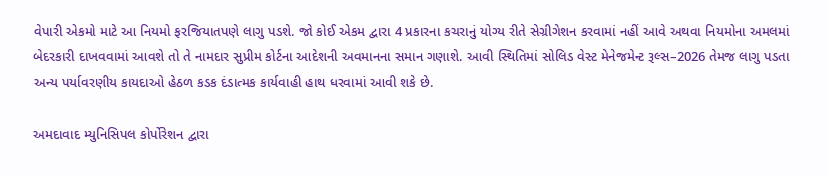વેપારી એકમો માટે આ નિયમો ફરજિયાતપણે લાગુ પડશે. જો કોઈ એકમ દ્વારા 4 પ્રકારના કચરાનું યોગ્ય રીતે સેગ્રીગેશન કરવામાં નહીં આવે અથવા નિયમોના અમલમાં બેદરકારી દાખવવામાં આવશે તો તે નામદાર સુપ્રીમ કોર્ટના આદેશની અવમાનના સમાન ગણાશે. આવી સ્થિતિમાં સોલિડ વેસ્ટ મેનેજમેન્ટ રૂલ્સ–2026 તેમજ લાગુ પડતા અન્ય પર્યાવરણીય કાયદાઓ હેઠળ કડક દંડાત્મક કાર્યવાહી હાથ ધરવામાં આવી શકે છે.

અમદાવાદ મ્યુનિસિપલ કોર્પોરેશન દ્વારા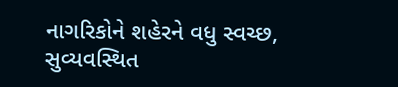નાગરિકોને શહેરને વધુ સ્વચ્છ, સુવ્યવસ્થિત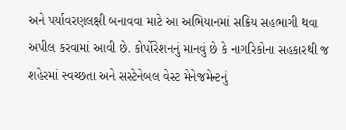અને પર્યાવરણલક્ષી બનાવવા માટે આ અભિયાનમાં સક્રિય સહભાગી થવા અપીલ કરવામાં આવી છે. કોર્પોરેશનનું માનવું છે કે નાગરિકોના સહકારથી જ શહેરમાં સ્વચ્છતા અને સસ્ટેનેબલ વેસ્ટ મેનેજમેન્ટનું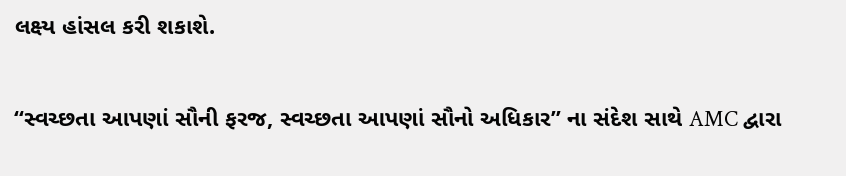લક્ષ્ય હાંસલ કરી શકાશે.

“સ્વચ્છતા આપણાં સૌની ફરજ, સ્વચ્છતા આપણાં સૌનો અધિકાર” ના સંદેશ સાથે AMC દ્વારા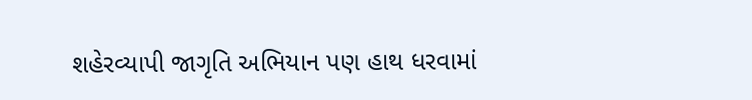શહેરવ્યાપી જાગૃતિ અભિયાન પણ હાથ ધરવામાં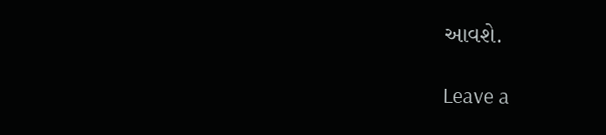આવશે.

Leave a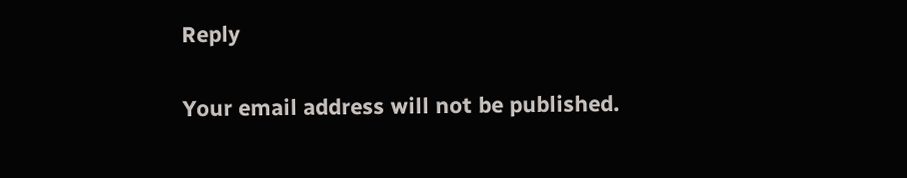Reply

Your email address will not be published.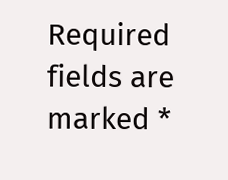Required fields are marked *